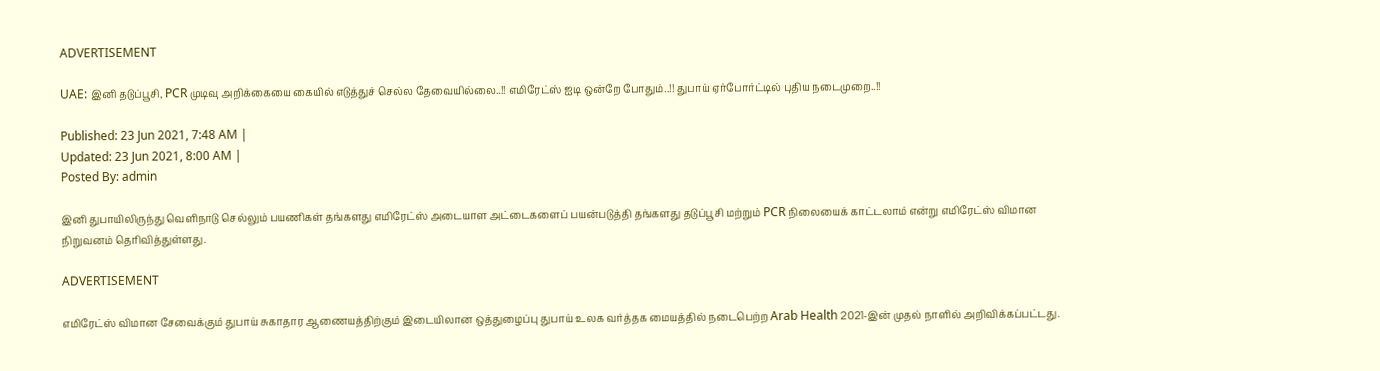ADVERTISEMENT

UAE: இனி தடுப்பூசி, PCR முடிவு அறிக்கையை கையில் எடுத்துச் செல்ல தேவையில்லை..!! எமிரேட்ஸ் ஐடி ஒன்றே போதும்..!! துபாய் ஏர்போர்ட்டில் புதிய நடைமுறை..!!

Published: 23 Jun 2021, 7:48 AM |
Updated: 23 Jun 2021, 8:00 AM |
Posted By: admin

இனி துபாயிலிருந்து வெளிநாடு செல்லும் பயணிகள் தங்களது எமிரேட்ஸ் அடையாள அட்டைகளைப் பயன்படுத்தி தங்களது தடுப்பூசி மற்றும் PCR நிலையைக் காட்டலாம் என்று எமிரேட்ஸ் விமான நிறுவனம் தெரிவித்துள்ளது.

ADVERTISEMENT

எமிரேட்ஸ் விமான சேவைக்கும் துபாய் சுகாதார ஆணையத்திற்கும் இடையிலான ஒத்துழைப்பு துபாய் உலக வர்த்தக மையத்தில் நடைபெற்ற Arab Health 2021-இன் முதல் நாளில் அறிவிக்கப்பட்டது.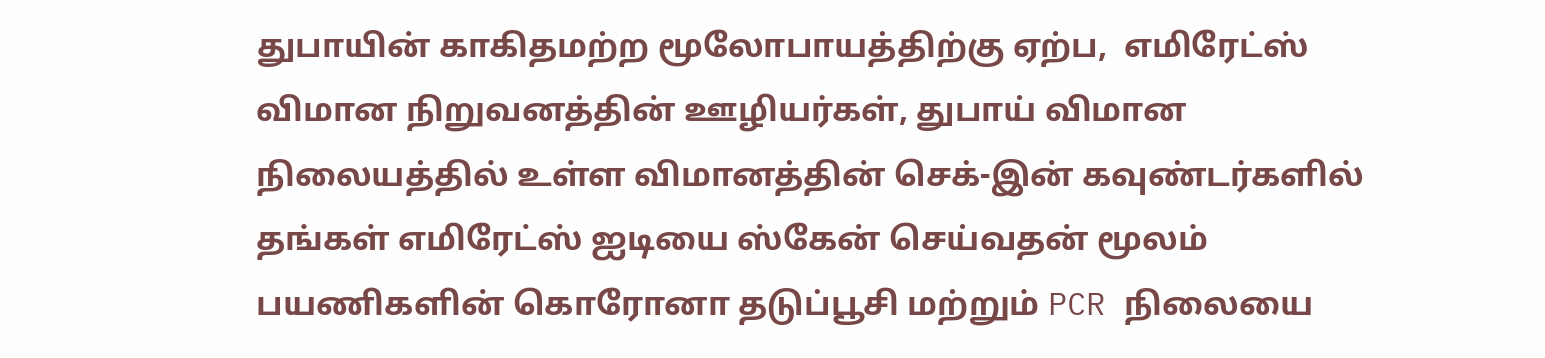துபாயின் காகிதமற்ற மூலோபாயத்திற்கு ஏற்ப,  எமிரேட்ஸ் விமான நிறுவனத்தின் ஊழியர்கள், துபாய் விமான நிலையத்தில் உள்ள விமானத்தின் செக்-இன் கவுண்டர்களில் தங்கள் எமிரேட்ஸ் ஐடியை ஸ்கேன் செய்வதன் மூலம் பயணிகளின் கொரோனா தடுப்பூசி மற்றும் PCR நிலையை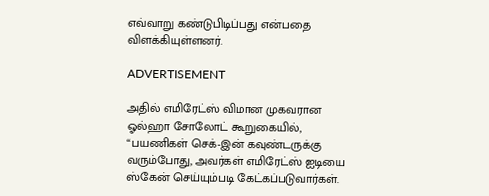எவ்வாறு கண்டுபிடிப்பது என்பதை விளக்கியுள்ளனர்.

ADVERTISEMENT

அதில் எமிரேட்ஸ் விமான முகவரான ஓல்ஹா சோலோட் கூறுகையில், “பயணிகள் செக்-இன் கவுண்டருக்கு வரும்போது, அவர்கள் எமிரேட்ஸ் ஐடியை ஸ்கேன் செய்யும்படி கேட்கப்படுவார்கள்.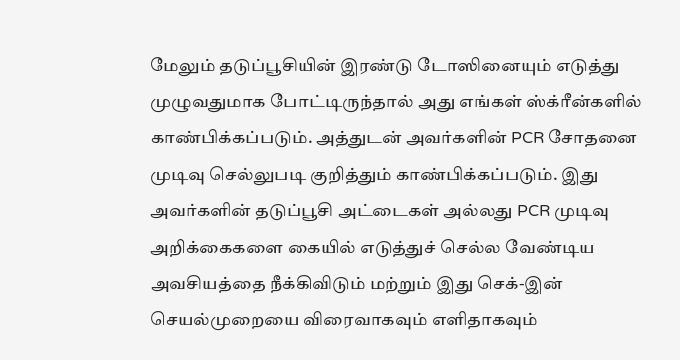மேலும் தடுப்பூசியின் இரண்டு டோஸினையும் எடுத்து முழுவதுமாக போட்டிருந்தால் அது எங்கள் ஸ்க்ரீன்களில் காண்பிக்கப்படும். அத்துடன் அவர்களின் PCR சோதனை முடிவு செல்லுபடி குறித்தும் காண்பிக்கப்படும். இது அவர்களின் தடுப்பூசி அட்டைகள் அல்லது PCR முடிவு அறிக்கைகளை கையில் எடுத்துச் செல்ல வேண்டிய அவசியத்தை நீக்கிவிடும் மற்றும் இது செக்-இன் செயல்முறையை விரைவாகவும் எளிதாகவும்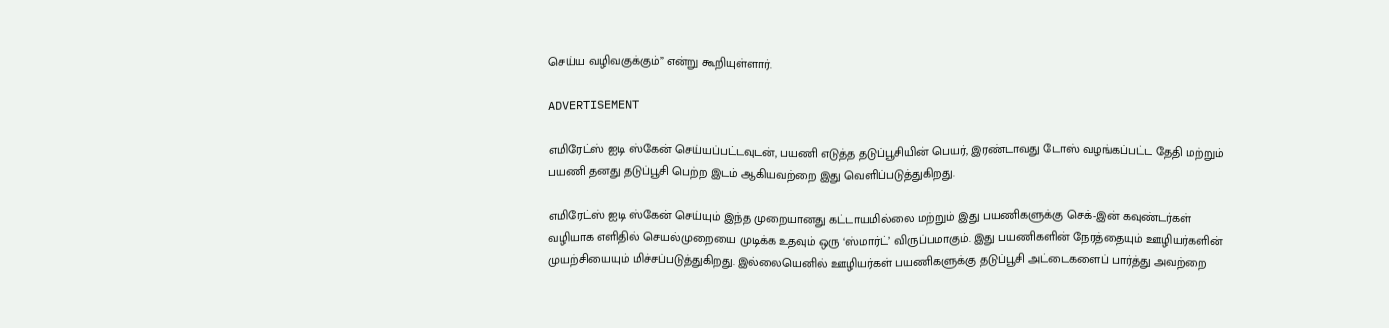செய்ய வழிவகுக்கும்” என்று கூறியுள்ளார்.

ADVERTISEMENT

எமிரேட்ஸ் ஐடி ஸ்கேன் செய்யப்பட்டவுடன், பயணி எடுத்த தடுப்பூசியின் பெயர், இரண்டாவது டோஸ் வழங்கப்பட்ட தேதி மற்றும் பயணி தனது தடுப்பூசி பெற்ற இடம் ஆகியவற்றை இது வெளிப்படுத்துகிறது.

எமிரேட்ஸ் ஐடி ஸ்கேன் செய்யும் இந்த முறையானது கட்டாயமில்லை மற்றும் இது பயணிகளுக்கு செக்-இன் கவுண்டர்கள் வழியாக எளிதில் செயல்முறையை முடிக்க உதவும் ஒரு ‘ஸ்மார்ட்’ விருப்பமாகும். இது பயணிகளின் நேரத்தையும் ஊழியர்களின் முயற்சியையும் மிச்சப்படுத்துகிறது. இல்லையெனில் ஊழியர்கள் பயணிகளுக்கு தடுப்பூசி அட்டைகளைப் பார்த்து அவற்றை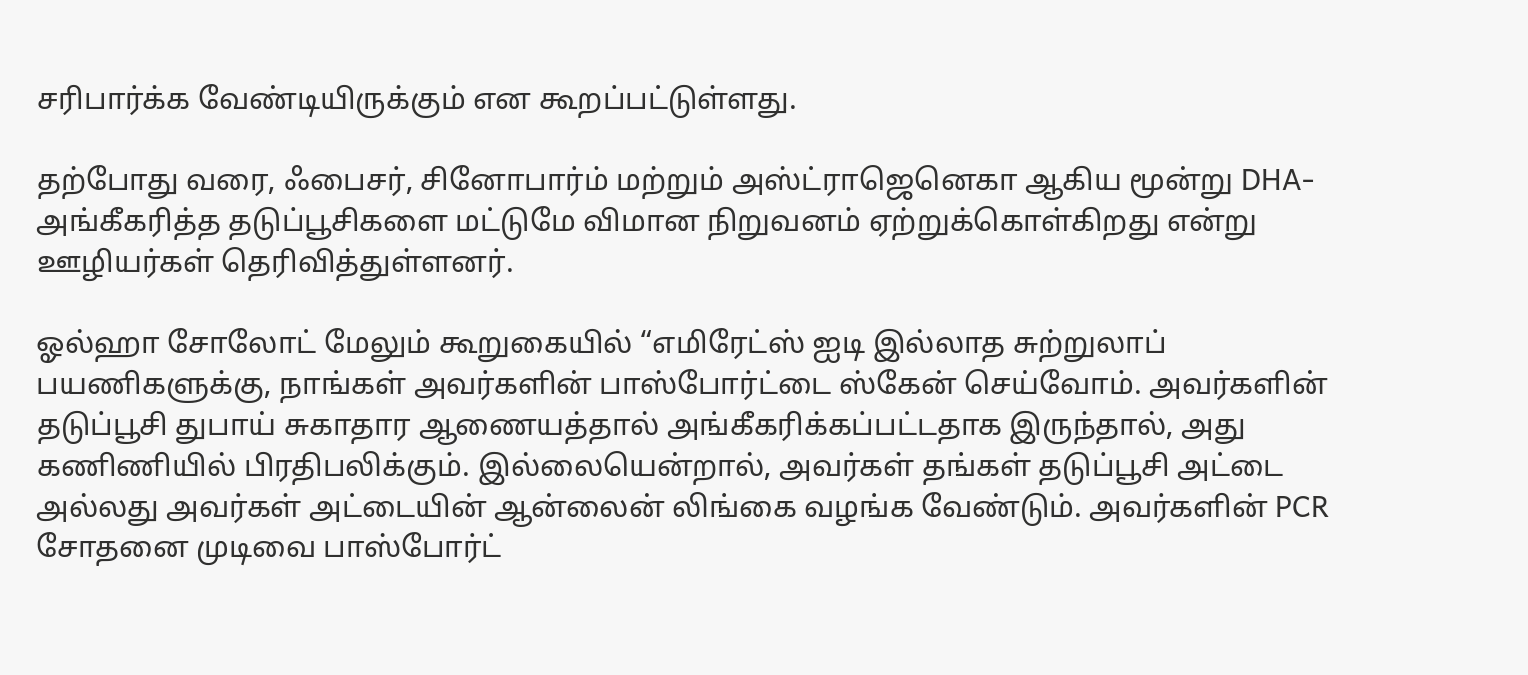சரிபார்க்க வேண்டியிருக்கும் என கூறப்பட்டுள்ளது.

தற்போது வரை, ஃபைசர், சினோபார்ம் மற்றும் அஸ்ட்ராஜெனெகா ஆகிய மூன்று DHA-அங்கீகரித்த தடுப்பூசிகளை மட்டுமே விமான நிறுவனம் ஏற்றுக்கொள்கிறது என்று ஊழியர்கள் தெரிவித்துள்ளனர்.

ஓல்ஹா சோலோட் மேலும் கூறுகையில் “எமிரேட்ஸ் ஐடி இல்லாத சுற்றுலாப் பயணிகளுக்கு, நாங்கள் அவர்களின் பாஸ்போர்ட்டை ஸ்கேன் செய்வோம். அவர்களின் தடுப்பூசி துபாய் சுகாதார ஆணையத்தால் அங்கீகரிக்கப்பட்டதாக இருந்தால், அது கணிணியில் பிரதிபலிக்கும். இல்லையென்றால், அவர்கள் தங்கள் தடுப்பூசி அட்டை அல்லது அவர்கள் அட்டையின் ஆன்லைன் லிங்கை வழங்க வேண்டும். அவர்களின் PCR சோதனை முடிவை பாஸ்போர்ட்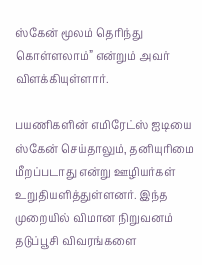ஸ்கேன் மூலம் தெரிந்து கொள்ளலாம்” என்றும் அவர் விளக்கியுள்ளார்.

பயணிகளின் எமிரேட்ஸ் ஐடியை ஸ்கேன் செய்தாலும், தனியுரிமை மீறப்படாது என்று ஊழியர்கள் உறுதியளித்துள்ளனர். இந்த முறையில் விமான நிறுவனம் தடுப்பூசி விவரங்களை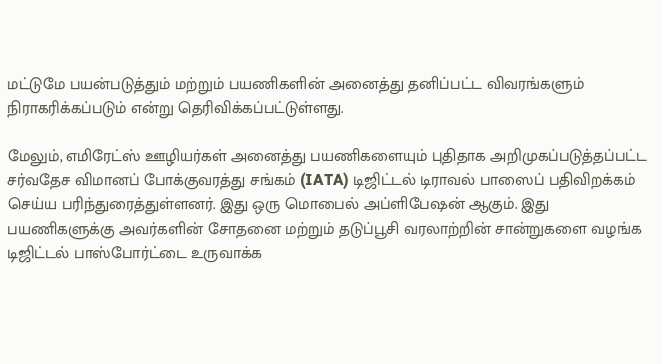மட்டுமே பயன்படுத்தும் மற்றும் பயணிகளின் அனைத்து தனிப்பட்ட விவரங்களும் நிராகரிக்கப்படும் என்று தெரிவிக்கப்பட்டுள்ளது.

மேலும், எமிரேட்ஸ் ஊழியர்கள் அனைத்து பயணிகளையும் புதிதாக அறிமுகப்படுத்தப்பட்ட சர்வதேச விமானப் போக்குவரத்து சங்கம் (IATA) டிஜிட்டல் டிராவல் பாஸைப் பதிவிறக்கம் செய்ய பரிந்துரைத்துள்ளனர். இது ஒரு மொபைல் அப்ளிபேஷன் ஆகும். இது பயணிகளுக்கு அவர்களின் சோதனை மற்றும் தடுப்பூசி வரலாற்றின் சான்றுகளை வழங்க டிஜிட்டல் பாஸ்போர்ட்டை உருவாக்க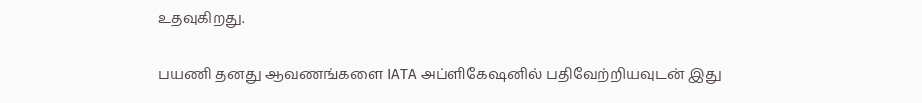உதவுகிறது.

பயணி தனது ஆவணங்களை IATA அப்ளிகேஷனில் பதிவேற்றியவுடன் இது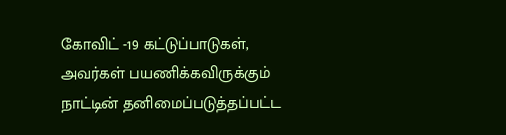கோவிட் -19 கட்டுப்பாடுகள், அவர்கள் பயணிக்கவிருக்கும் நாட்டின் தனிமைப்படுத்தப்பட்ட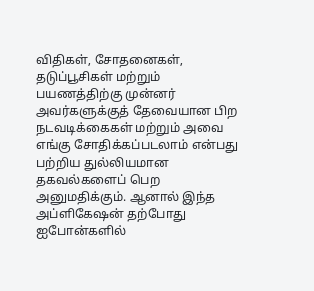விதிகள், சோதனைகள், தடுப்பூசிகள் மற்றும் பயணத்திற்கு முன்னர் அவர்களுக்குத் தேவையான பிற நடவடிக்கைகள் மற்றும் அவை எங்கு சோதிக்கப்படலாம் என்பது பற்றிய துல்லியமான தகவல்களைப் பெற அனுமதிக்கும். ஆனால் இந்த அப்ளிகேஷன் தற்போது ஐபோன்களில்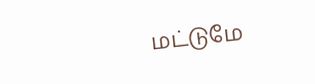மட்டுமே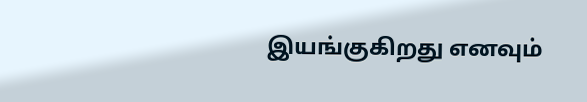இயங்குகிறது எனவும்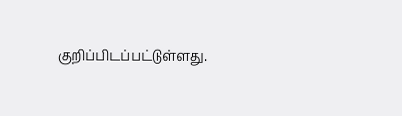குறிப்பிடப்பட்டுள்ளது.